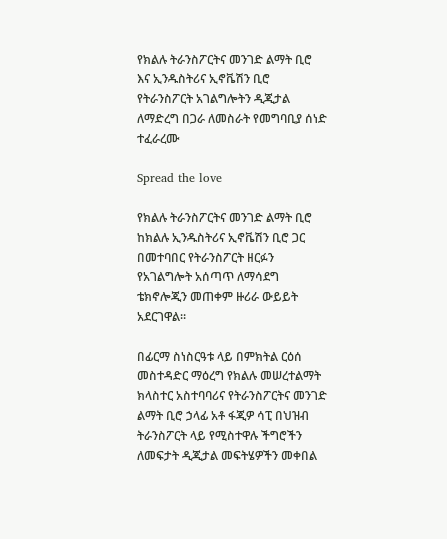የክልሉ ትራንስፖርትና መንገድ ልማት ቢሮ እና ኢንዱስትሪና ኢኖቬሽን ቢሮ የትራንስፖርት አገልግሎትን ዲጂታል ለማድረግ በጋራ ለመስራት የመግባቢያ ሰነድ ተፈራረሙ

Spread the love

የክልሉ ትራንስፖርትና መንገድ ልማት ቢሮ ከክልሉ ኢንዱስትሪና ኢኖቬሽን ቢሮ ጋር በመተባበር የትራንስፖርት ዘርፉን የአገልግሎት አሰጣጥ ለማሳደግ ቴክኖሎጂን መጠቀም ዙሪራ ውይይት አደርገዋል።

በፊርማ ስነስርዓቱ ላይ በምክትል ርዕሰ መስተዳድር ማዕረግ የክልሉ መሠረተልማት ክላስተር አስተባባሪና የትራንስፖርትና መንገድ ልማት ቢሮ ኃላፊ አቶ ፋጂዎ ሳፒ በህዝብ ትራንስፖርት ላይ የሚስተዋሉ ችግሮችን ለመፍታት ዲጂታል መፍትሄዎችን መቀበል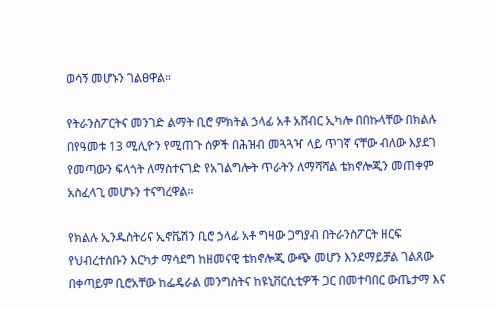ወሳኝ መሆኑን ገልፀዋል።

የትራንስፖርትና መንገድ ልማት ቢሮ ምክትል ኃላፊ አቶ አሸብር ኢካሎ በበኩላቸው በክልሉ በየዓመቱ 13 ሚሊዮን የሚጠጉ ሰዎች በሕዝብ መጓጓዣ ላይ ጥገኛ ናቸው ብለው እያደገ የመጣውን ፍላጎት ለማስተናገድ የአገልግሎት ጥራትን ለማሻሻል ቴክኖሎጂን መጠቀም አስፈላጊ መሆኑን ተናግረዋል።

የክልሉ ኢንዱስትሪና ኢኖቬሽን ቢሮ ኃላፊ አቶ ግዛው ጋግያብ በትራንስፖርት ዘርፍ የህብረተሰቡን እርካታ ማሳደግ ከዘመናዊ ቴክኖሎጂ ውጭ መሆን እንደማይቻል ገልጸው በቀጣይም ቢሮአቸው ከፌዴራል መንግስትና ከዩኒቨርሲቲዎች ጋር በመተባበር ውጤታማ እና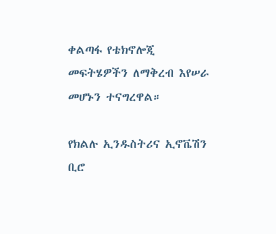ቀልጣፋ የቴክኖሎጂ መፍትሄዎችን ለማቅረብ እየሠራ መሆኑን ተናግረዋል።

የክልሉ ኢንዱስትሪና ኢኖቬሽን ቢሮ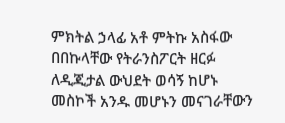ምክትል ኃላፊ አቶ ምትኩ አስፋው በበኩላቸው የትራንስፖርት ዘርፉ ለዲጂታል ውህደት ወሳኝ ከሆኑ መስኮች አንዱ መሆኑን መናገራቸውን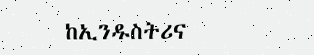ከኢንዱስትሪና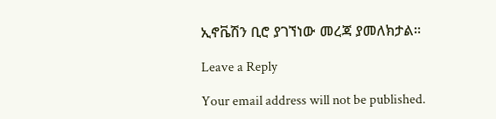ኢኖቬሽን ቢሮ ያገኘነው መረጃ ያመለክታል።

Leave a Reply

Your email address will not be published.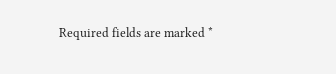Required fields are marked *